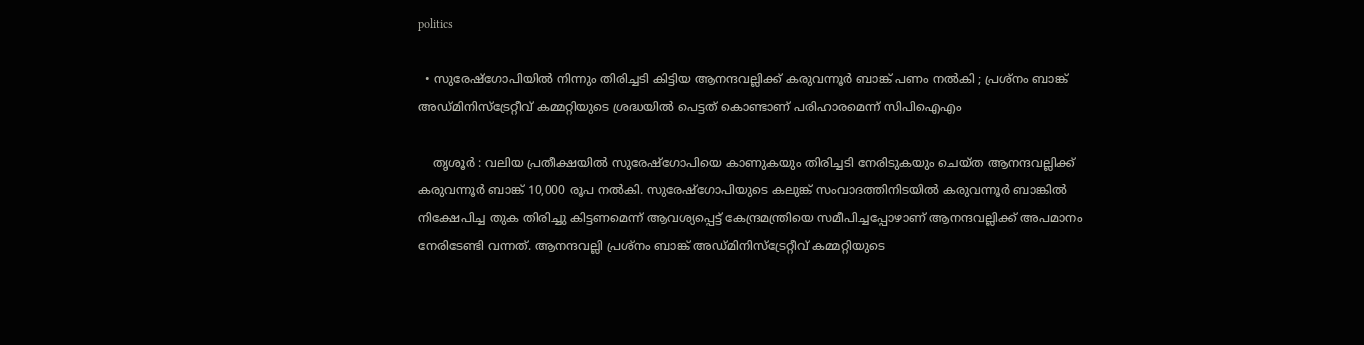politics

  • സുരേഷ്‌ഗോപിയില്‍ നിന്നും തിരിച്ചടി കിട്ടിയ ആനന്ദവല്ലിക്ക് കരുവന്നൂര്‍ ബാങ്ക് പണം നല്‍കി ; പ്രശ്‌നം ബാങ്ക് അഡ്മിനിസ്‌ട്രേറ്റീവ് കമ്മറ്റിയുടെ ശ്രദ്ധയില്‍ പെട്ടത് കൊണ്ടാണ് പരിഹാരമെന്ന് സിപിഐഎം

    തൃശൂര്‍ : വലിയ പ്രതീക്ഷയില്‍ സുരേഷ്‌ഗോപിയെ കാണുകയും തിരിച്ചടി നേരിടുകയും ചെയ്ത ആനന്ദവല്ലിക്ക് കരുവന്നൂര്‍ ബാങ്ക് 10,000 രൂപ നല്‍കി. സുരേഷ്‌ഗോപിയുടെ കലുങ്ക് സംവാദത്തിനിടയില്‍ കരുവന്നൂര്‍ ബാങ്കില്‍ നിക്ഷേപിച്ച തുക തിരിച്ചു കിട്ടണമെന്ന് ആവശ്യപ്പെട്ട് കേന്ദ്രമന്ത്രിയെ സമീപിച്ചപ്പോഴാണ് ആനന്ദവല്ലിക്ക് അപമാനം നേരിടേണ്ടി വന്നത്. ആനന്ദവല്ലി പ്രശ്‌നം ബാങ്ക് അഡ്മിനിസ്‌ട്രേറ്റീവ് കമ്മറ്റിയുടെ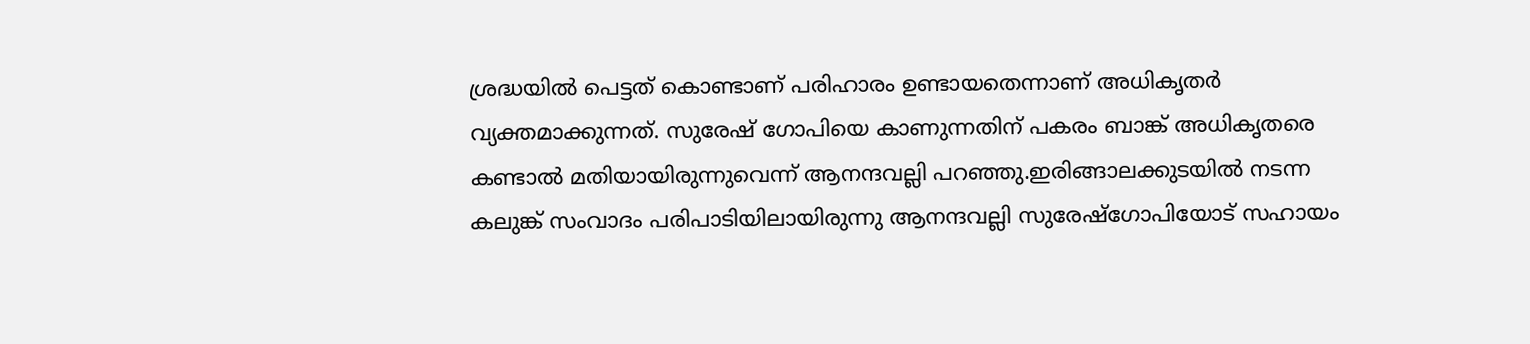ശ്രദ്ധയില്‍ പെട്ടത് കൊണ്ടാണ് പരിഹാരം ഉണ്ടായതെന്നാണ് അധികൃതര്‍ വ്യക്തമാക്കുന്നത്. സുരേഷ് ഗോപിയെ കാണുന്നതിന് പകരം ബാങ്ക് അധികൃതരെ കണ്ടാല്‍ മതിയായിരുന്നുവെന്ന് ആനന്ദവല്ലി പറഞ്ഞു.ഇരിങ്ങാലക്കുടയില്‍ നടന്ന കലുങ്ക് സംവാദം പരിപാടിയിലായിരുന്നു ആനന്ദവല്ലി സുരേഷ്‌ഗോപിയോട് സഹായം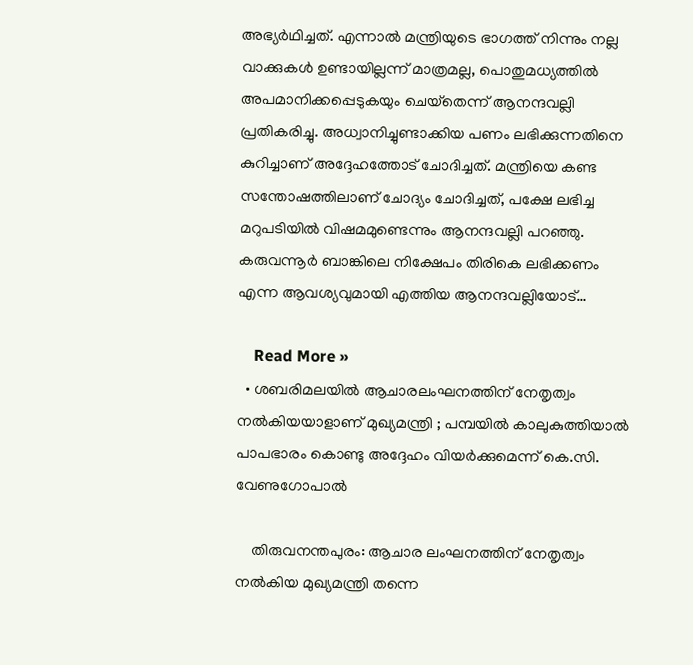അഭ്യര്‍ഥിച്ചത്. എന്നാല്‍ മന്ത്രിയുടെ ഭാഗത്ത് നിന്നും നല്ല വാക്കുകള്‍ ഉണ്ടായില്ലന്ന് മാത്രമല്ല, പൊതുമധ്യത്തില്‍ അപമാനിക്കപ്പെടുകയും ചെയ്‌തെന്ന് ആനന്ദവല്ലി പ്രതികരിച്ചു. അധ്വാനിച്ചുണ്ടാക്കിയ പണം ലഭിക്കുന്നതിനെ കുറിച്ചാണ് അദ്ദേഹത്തോട് ചോദിച്ചത്. മന്ത്രിയെ കണ്ട സന്തോഷത്തിലാണ് ചോദ്യം ചോദിച്ചത്, പക്ഷേ ലഭിച്ച മറുപടിയില്‍ വിഷമമുണ്ടെന്നും ആനന്ദവല്ലി പറഞ്ഞു. കരുവന്നൂര്‍ ബാങ്കിലെ നിക്ഷേപം തിരികെ ലഭിക്കണം എന്ന ആവശ്യവുമായി എത്തിയ ആനന്ദവല്ലിയോട്…

    Read More »
  • ശബരിമലയില്‍ ആചാരലംഘനത്തിന് നേതൃത്വം നല്‍കിയയാളാണ് മുഖ്യമന്ത്രി ; പമ്പയില്‍ കാലുകുത്തിയാല്‍ പാപഭാരം കൊണ്ടു അദ്ദേഹം വിയര്‍ക്കുമെന്ന് കെ.സി. വേണുഗോപാല്‍

    തിരുവനന്തപുരം: ആചാര ലംഘനത്തിന് നേതൃത്വം നല്‍കിയ മുഖ്യമന്ത്രി തന്നെ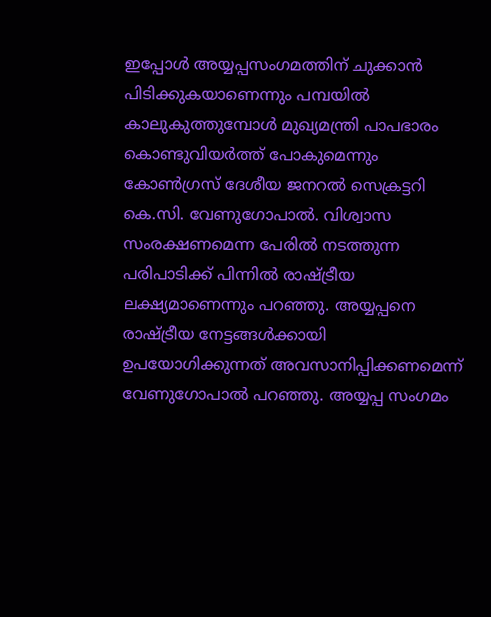ഇപ്പോള്‍ അയ്യപ്പസംഗമത്തിന് ചുക്കാന്‍ പിടിക്കുകയാണെന്നും പമ്പയില്‍ കാലുകുത്തുമ്പോള്‍ മുഖ്യമന്ത്രി പാപഭാരം കൊണ്ടുവിയര്‍ത്ത് പോകുമെന്നും കോണ്‍ഗ്രസ് ദേശീയ ജനറല്‍ സെക്രട്ടറി കെ.സി. വേണുഗോപാല്‍. വിശ്വാസ സംരക്ഷണമെന്ന പേരില്‍ നടത്തുന്ന പരിപാടിക്ക് പിന്നില്‍ രാഷ്ട്രീയ ലക്ഷ്യമാണെന്നും പറഞ്ഞു. അയ്യപ്പനെ രാഷ്ട്രീയ നേട്ടങ്ങള്‍ക്കായി ഉപയോഗിക്കുന്നത് അവസാനിപ്പിക്കണമെന്ന് വേണുഗോപാല്‍ പറഞ്ഞു. അയ്യപ്പ സംഗമം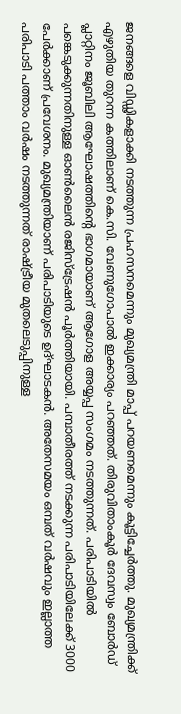ജനങ്ങളെ വിഡ്ഢികളാക്കി നടത്തുന്ന പ്രഹസനമെന്നും മുഖ്യമന്ത്രി മാപ്പ് പറയണമെന്നും കൂട്ടിച്ചേര്‍ത്തു. മുഖ്യമന്ത്രിക്ക് എഴുതിയ തുറന്ന കത്തിലാണ് കെ.സി. വേണുഗോപാല്‍ ഇക്കാര്യം പറഞ്ഞത്. തിരുവിതാംകൂര്‍ ദേവസ്വം ബോര്‍ഡ് പ്ലാറ്റിനം ജൂബിലി ആഘോഷത്തിന്റെ ഭാഗമായാണ് ആഗോള അയ്യപ്പ സംഗമം നടത്തുന്നത്. പരിപാടിയില്‍ പങ്കെടുക്കുന്നതിനുള്ള ഓണ്‍ലൈന്‍ രജിസ്ട്രേഷന്‍ പൂര്‍ത്തിയായി. പമ്പാതീരത്ത് നടക്കുന്ന പരിപാടിയിലേക്ക് 3000 പേര്‍ക്കാണ് പ്രവേശനം. മുഖ്യമന്ത്രിയാണ് പരിപാടിയുടെ ഉദ്ഘാടകന്‍. അതേസമയം ഒമ്പത് വര്‍ഷവും ഇല്ലാത്ത പരിപാടി പത്താം വര്‍ഷം നടത്തുന്നത് രാഷ്ട്രീയ മുതലെടുപ്പിനുള്ള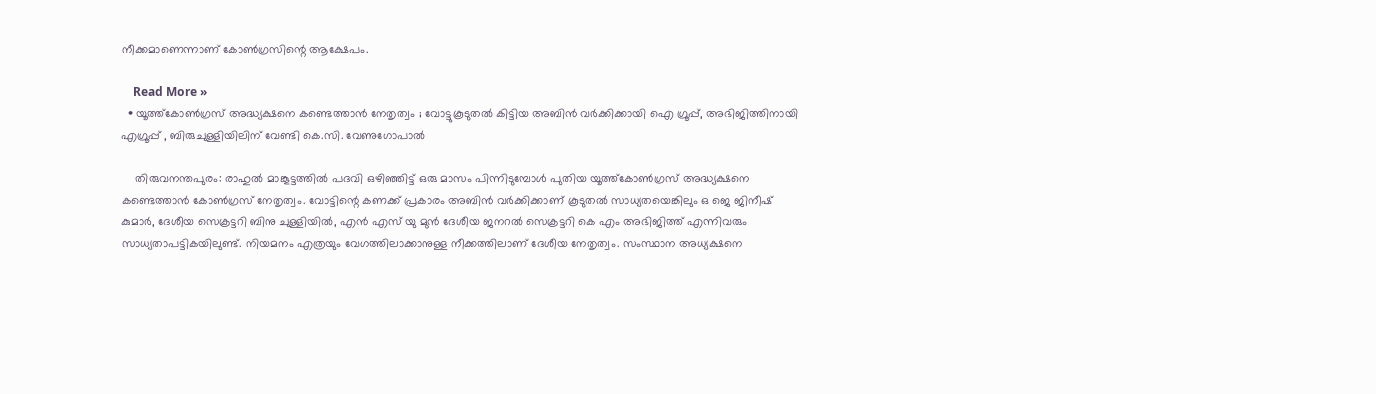നീക്കമാണെന്നാണ് കോണ്‍ഗ്രസിന്റെ ആക്ഷേപം.

    Read More »
  • യൂത്ത്‌കോണ്‍ഗ്രസ് അദ്ധ്യക്ഷനെ കണ്ടെത്താന്‍ നേതൃത്വം ; വോട്ടുകൂടുതല്‍ കിട്ടിയ അബിന്‍ വര്‍ക്കിക്കായി ഐ ഗ്രൂപ്പ്, അഭിജിത്തിനായി എഗ്രൂപ്പ് , ബിരുചുള്ളിയിലിന് വേണ്ടി കെ.സി. വേണുഗോപാല്‍

    തിരുവനന്തപുരം: രാഹുല്‍ മാങ്കൂട്ടത്തില്‍ പദവി ഒഴിഞ്ഞിട്ട് ഒരു മാസം പിന്നിടുമ്പോള്‍ പുതിയ യൂത്ത്‌കോണ്‍ഗ്രസ് അദ്ധ്യക്ഷനെ കണ്ടെത്താന്‍ കോണ്‍ഗ്രസ് നേതൃത്വം. വോട്ടിന്റെ കണക്ക് പ്രകാരം അബിന്‍ വര്‍ക്കിക്കാണ് കൂടുതല്‍ സാധ്യതയെങ്കിലും ഒ ജെ ജിനീഷ് കുമാര്‍, ദേശീയ സെക്രട്ടറി ബിനു ചുള്ളിയില്‍, എന്‍ എസ് യു മുന്‍ ദേശീയ ജനറല്‍ സെക്രട്ടറി കെ എം അഭിജിത്ത് എന്നിവരും സാധ്യതാപട്ടികയിലുണ്ട്. നിയമനം എത്രയും വേഗത്തിലാക്കാനുള്ള നീക്കത്തിലാണ് ദേശീയ നേതൃത്വം. സംസ്ഥാന അധ്യക്ഷനെ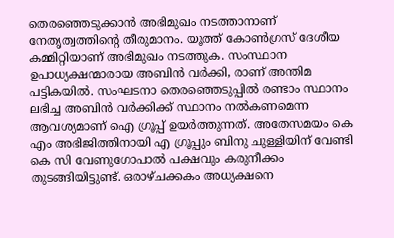തെരഞ്ഞെടുക്കാന്‍ അഭിമുഖം നടത്താനാണ് നേതൃത്വത്തിന്റെ തീരുമാനം. യൂത്ത് കോണ്‍ഗ്രസ് ദേശീയ കമ്മിറ്റിയാണ് അഭിമുഖം നടത്തുക. സംസ്ഥാന ഉപാധ്യക്ഷന്മാരായ അബിന്‍ വര്‍ക്കി, രാണ് അന്തിമ പട്ടികയില്‍. സംഘടനാ തെരഞ്ഞെടുപ്പില്‍ രണ്ടാം സ്ഥാനം ലഭിച്ച അബിന്‍ വര്‍ക്കിക്ക് സ്ഥാനം നല്‍കണമെന്ന ആവശ്യമാണ് ഐ ഗ്രൂപ്പ് ഉയര്‍ത്തുന്നത്. അതേസമയം കെ എം അഭിജിത്തിനായി എ ഗ്രൂപ്പും ബിനു ചുള്ളിയിന് വേണ്ടി കെ സി വേണുഗോപാല്‍ പക്ഷവും കരുനീക്കം തുടങ്ങിയിട്ടുണ്ട്. ഒരാഴ്ചക്കകം അധ്യക്ഷനെ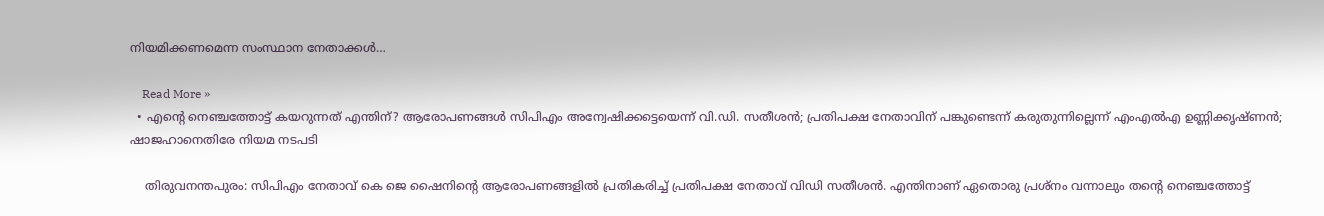നിയമിക്കണമെന്ന സംസ്ഥാന നേതാക്കള്‍…

    Read More »
  • എന്റെ നെഞ്ചത്തോട്ട് കയറുന്നത് എന്തിന്? ആരോപണങ്ങള്‍ സിപിഎം അന്വേഷിക്കട്ടെയെന്ന് വി.ഡി. സതീശന്‍; പ്രതിപക്ഷ നേതാവിന് പങ്കുണ്ടെന്ന് കരുതുന്നില്ലെന്ന് എംഎല്‍എ ഉണ്ണിക്കൃഷ്ണന്‍; ഷാജഹാനെതിരേ നിയമ നടപടി

    തിരുവനന്തപുരം: സിപിഎം നേതാവ് കെ ജെ ഷൈനിന്റെ ആരോപണങ്ങളില്‍ പ്രതികരിച്ച് പ്രതിപക്ഷ നേതാവ് വിഡി സതീശന്‍. എന്തിനാണ് ഏതൊരു പ്രശ്‌നം വന്നാലും തന്റെ നെഞ്ചത്തോട്ട്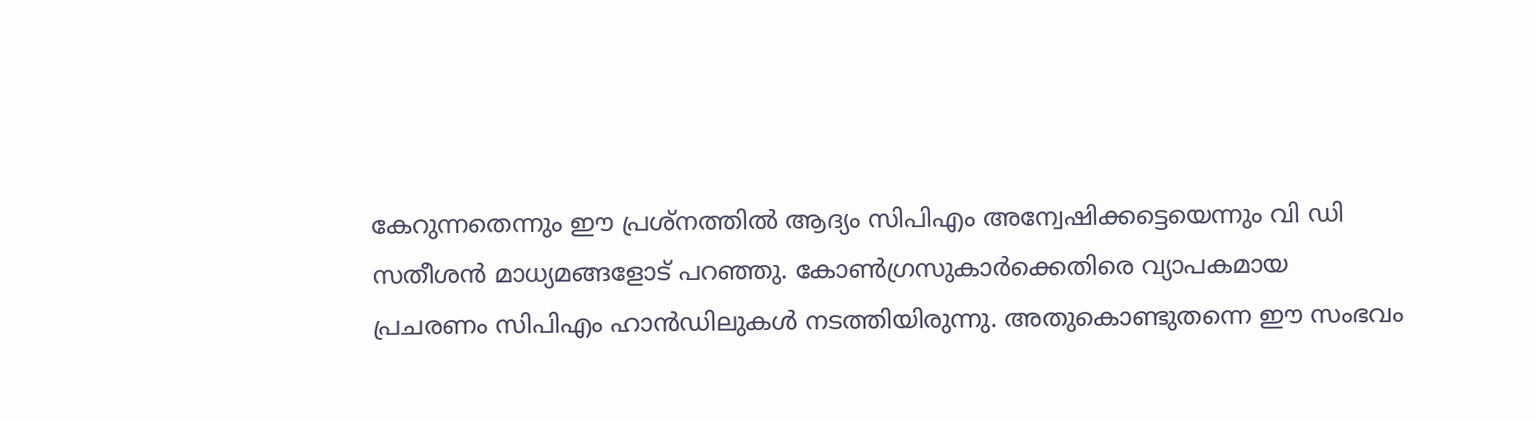കേറുന്നതെന്നും ഈ പ്രശ്‌നത്തില്‍ ആദ്യം സിപിഎം അന്വേഷിക്കട്ടെയെന്നും വി ഡി സതീശന്‍ മാധ്യമങ്ങളോട് പറഞ്ഞു. കോണ്‍ഗ്രസുകാര്‍ക്കെതിരെ വ്യാപകമായ പ്രചരണം സിപിഎം ഹാന്‍ഡിലുകള്‍ നടത്തിയിരുന്നു. അതുകൊണ്ടുതന്നെ ഈ സംഭവം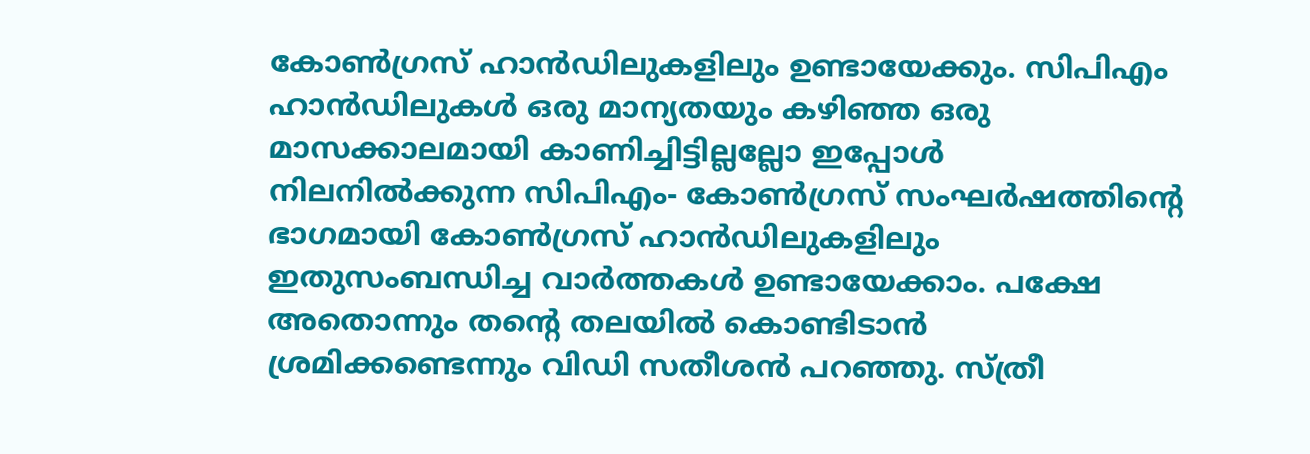കോണ്‍ഗ്രസ് ഹാന്‍ഡിലുകളിലും ഉണ്ടായേക്കും. സിപിഎം ഹാന്‍ഡിലുകള്‍ ഒരു മാന്യതയും കഴിഞ്ഞ ഒരു മാസക്കാലമായി കാണിച്ചിട്ടില്ലല്ലോ ഇപ്പോള്‍ നിലനില്‍ക്കുന്ന സിപിഎം- കോണ്‍ഗ്രസ് സംഘര്‍ഷത്തിന്റെ ഭാഗമായി കോണ്‍ഗ്രസ് ഹാന്‍ഡിലുകളിലും ഇതുസംബന്ധിച്ച വാര്‍ത്തകള്‍ ഉണ്ടായേക്കാം. പക്ഷേ അതൊന്നും തന്റെ തലയില്‍ കൊണ്ടിടാന്‍ ശ്രമിക്കണ്ടെന്നും വിഡി സതീശന്‍ പറഞ്ഞു. സ്ത്രീ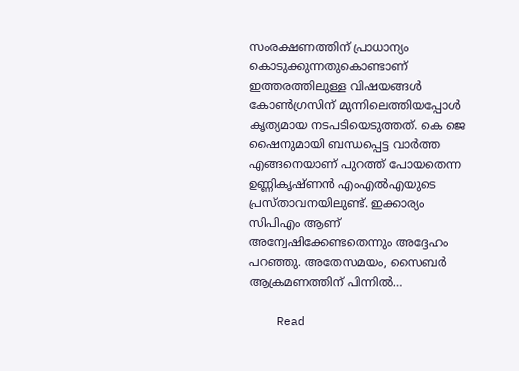സംരക്ഷണത്തിന് പ്രാധാന്യം കൊടുക്കുന്നതുകൊണ്ടാണ് ഇത്തരത്തിലുള്ള വിഷയങ്ങള്‍ കോണ്‍ഗ്രസിന് മുന്നിലെത്തിയപ്പോള്‍ കൃത്യമായ നടപടിയെടുത്തത്. കെ ജെ ഷൈനുമായി ബന്ധപ്പെട്ട വാര്‍ത്ത എങ്ങനെയാണ് പുറത്ത് പോയതെന്ന ഉണ്ണികൃഷ്ണന്‍ എംഎല്‍എയുടെ പ്രസ്താവനയിലുണ്ട്. ഇക്കാര്യം സിപിഎം ആണ് അന്വേഷിക്കേണ്ടതെന്നും അദ്ദേഹം പറഞ്ഞു. അതേസമയം, സൈബര്‍ ആക്രമണത്തിന് പിന്നില്‍…

    Read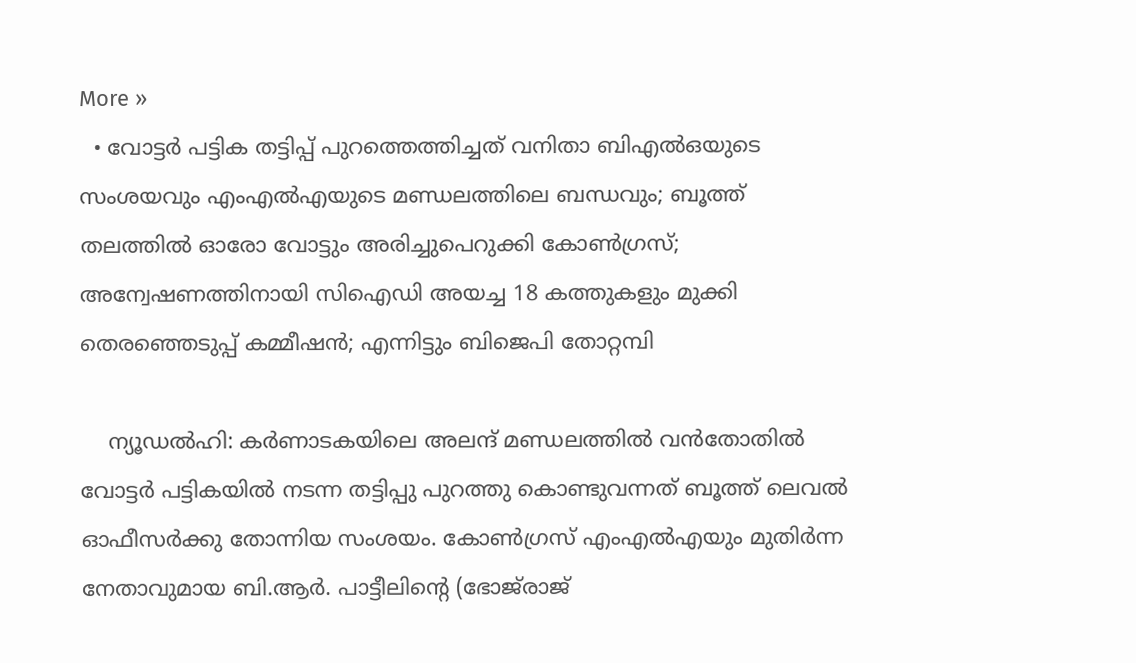More »
  • വോട്ടര്‍ പട്ടിക തട്ടിപ്പ് പുറത്തെത്തിച്ചത് വനിതാ ബിഎല്‍ഒയുടെ സംശയവും എംഎല്‍എയുടെ മണ്ഡലത്തിലെ ബന്ധവും; ബൂത്ത് തലത്തില്‍ ഓരോ വോട്ടും അരിച്ചുപെറുക്കി കോണ്‍ഗ്രസ്; അന്വേഷണത്തിനായി സിഐഡി അയച്ച 18 കത്തുകളും മുക്കി തെരഞ്ഞെടുപ്പ് കമ്മീഷന്‍; എന്നിട്ടും ബിജെപി തോറ്റമ്പി

    ന്യൂഡല്‍ഹി: കര്‍ണാടകയിലെ അലന്ദ് മണ്ഡലത്തില്‍ വന്‍തോതില്‍ വോട്ടര്‍ പട്ടികയില്‍ നടന്ന തട്ടിപ്പു പുറത്തു കൊണ്ടുവന്നത് ബൂത്ത് ലെവല്‍ ഓഫീസര്‍ക്കു തോന്നിയ സംശയം. കോണ്‍ഗ്രസ് എംഎല്‍എയും മുതിര്‍ന്ന നേതാവുമായ ബി.ആര്‍. പാട്ടീലിന്റെ (ഭോജ്‌രാജ്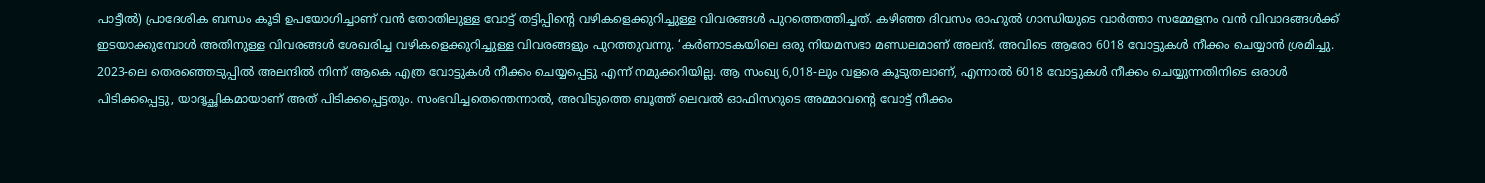പാട്ടീല്‍) പ്രാദേശിക ബന്ധം കൂടി ഉപയോഗിച്ചാണ് വന്‍ തോതിലുള്ള വോട്ട് തട്ടിപ്പിന്റെ വഴികളെക്കുറിച്ചുള്ള വിവരങ്ങള്‍ പുറത്തെത്തിച്ചത്. കഴിഞ്ഞ ദിവസം രാഹുല്‍ ഗാന്ധിയുടെ വാര്‍ത്താ സമ്മേളനം വന്‍ വിവാദങ്ങള്‍ക്ക് ഇടയാക്കുമ്പോള്‍ അതിനുള്ള വിവരങ്ങള്‍ ശേഖരിച്ച വഴികളെക്കുറിച്ചുള്ള വിവരങ്ങളും പുറത്തുവന്നു. ‘കര്‍ണാടകയിലെ ഒരു നിയമസഭാ മണ്ഡലമാണ് അലന്ദ്. അവിടെ ആരോ 6018 വോട്ടുകള്‍ നീക്കം ചെയ്യാന്‍ ശ്രമിച്ചു. 2023-ലെ തെരഞ്ഞെടുപ്പില്‍ അലന്ദില്‍ നിന്ന് ആകെ എത്ര വോട്ടുകള്‍ നീക്കം ചെയ്യപ്പെട്ടു എന്ന് നമുക്കറിയില്ല. ആ സംഖ്യ 6,018-ലും വളരെ കൂടുതലാണ്, എന്നാല്‍ 6018 വോട്ടുകള്‍ നീക്കം ചെയ്യുന്നതിനിടെ ഒരാള്‍ പിടിക്കപ്പെട്ടു, യാദൃച്ഛികമായാണ് അത് പിടിക്കപ്പെട്ടതും. സംഭവിച്ചതെന്തെന്നാല്‍, അവിടുത്തെ ബൂത്ത് ലെവല്‍ ഓഫിസറുടെ അമ്മാവന്റെ വോട്ട് നീക്കം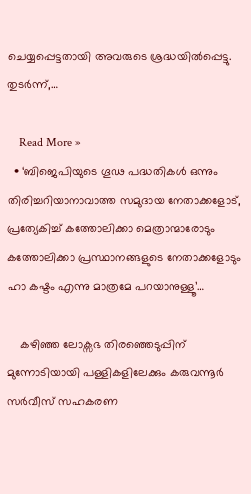ചെയ്യപ്പെട്ടതായി അവരുടെ ശ്രദ്ധയില്‍പ്പെട്ടു. തുടര്‍ന്ന്,…

    Read More »
  • ‘ബിജെപിയുടെ ഗൂഢ പദ്ധതികൾ ഒന്നും തിരിച്ചറിയാനാവാത്ത സമുദായ നേതാക്കളോട്, പ്രത്യേകിച്ച് കത്തോലിക്കാ മെത്രാന്മാരോടും കത്തോലിക്കാ പ്രസ്ഥാനങ്ങളുടെ നേതാക്കളോടും ഹാ കഷ്ടം എന്നു മാത്രമേ പറയാനുള്ളൂ’…

    കഴിഞ്ഞ ലോക്സഭ തിരഞ്ഞെടുപ്പിന് മുന്നോടിയായി പള്ളികളിലേക്കും കരുവന്നൂർ സർവീസ് സഹകരണ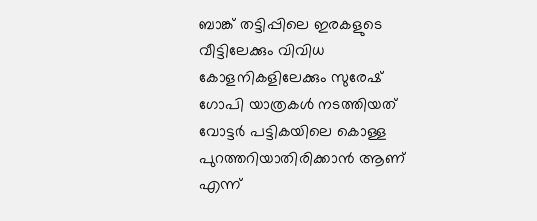ബാങ്ക് തട്ടിപ്പിലെ ഇരകളുടെ വീട്ടിലേക്കും വിവിധ കോളനികളിലേക്കും സുരേഷ് ഗോപി യാത്രകൾ നടത്തിയത് വോട്ടർ പട്ടികയിലെ കൊള്ള പുറത്തറിയാതിരിക്കാൻ ആണ് എന്ന്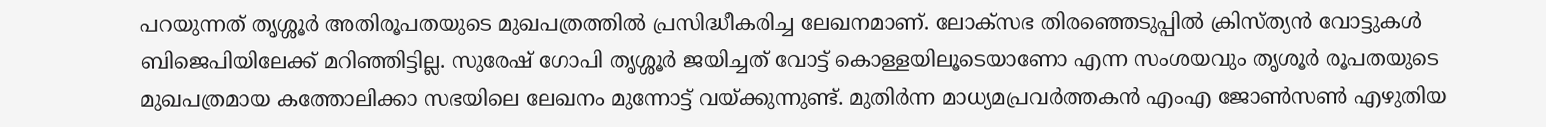പറയുന്നത് തൃശ്ശൂർ അതിരൂപതയുടെ മുഖപത്രത്തിൽ പ്രസിദ്ധീകരിച്ച ലേഖനമാണ്. ലോക്സഭ തിരഞ്ഞെടുപ്പിൽ ക്രിസ്ത്യൻ വോട്ടുകൾ ബിജെപിയിലേക്ക് മറിഞ്ഞിട്ടില്ല. സുരേഷ് ഗോപി തൃശ്ശൂർ ജയിച്ചത് വോട്ട് കൊള്ളയിലൂടെയാണോ എന്ന സംശയവും തൃശൂർ രൂപതയുടെ മുഖപത്രമായ കത്തോലിക്കാ സഭയിലെ ലേഖനം മുന്നോട്ട് വയ്ക്കുന്നുണ്ട്. മുതിർന്ന മാധ്യമപ്രവർത്തകൻ എംഎ ജോൺസൺ എഴുതിയ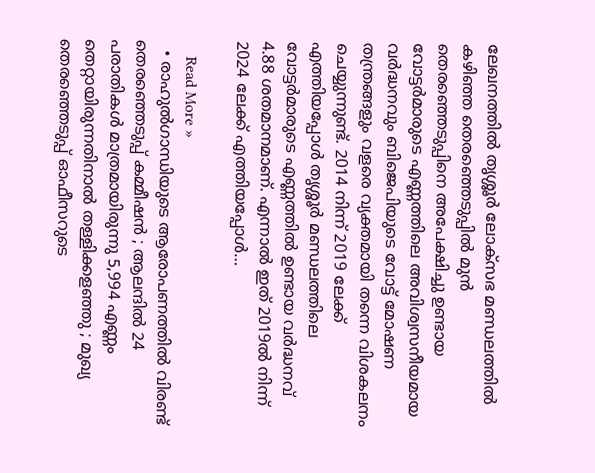ലേഖനത്തിൽ തൃശ്ശൂർ ലോക്സഭ മണ്ഡലത്തിൽ കഴിഞ്ഞ തെരഞ്ഞെടുപ്പിൽ മുൻ തെരഞ്ഞെടുപ്പിനെ അപേക്ഷിച്ചു ഉണ്ടായ വോട്ടർമാരുടെ എണ്ണത്തിലെ അവിശ്വസനീയമായ വർദ്ധനവും ബിജെപിയുടെ വോട്ട് മോഷണ തന്ത്രങ്ങളും വളരെ വ്യക്തമായി തന്നെ വിശകലനം ചെയ്യുന്നുണ്ട്. 2014 നിന്ന് 2019 ലേക്ക് എത്തിയപ്പോൾ തൃശ്ശൂർ മണ്ഡലത്തിലെ വോട്ടർമാരുടെ എണ്ണത്തിൽ ഉണ്ടായ വർദ്ധനവ് 4.88 ശതമാനമാണ്. എന്നാൽ ഇത് 2019ൽ നിന്ന് 2024 ലേക്ക് എത്തിയപ്പോൾ…

    Read More »
  • രാഹുല്‍ഗാന്ധിയുടെ ആരോപണത്തില്‍ വിരണ്ട് തെരഞ്ഞെടുപ്പ് കമ്മീഷന്‍ ; ആലന്ദില്‍ 24 പരാതികള്‍ മാത്രമായിരുന്നു 5,994 എണ്ണം തെറ്റായിരുന്നതിനാല്‍ തള്ളിക്കളഞ്ഞു ; മുഖ്യ തെരഞ്ഞെടുപ്പ് ഓഫീസറുടെ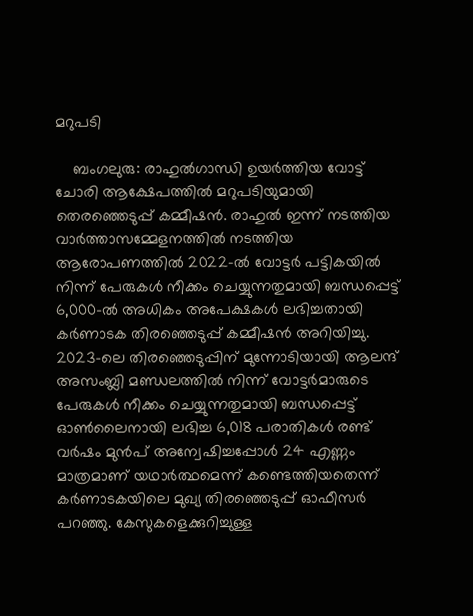മറുപടി

    ബംഗലുരു: രാഹുല്‍ഗാന്ധി ഉയര്‍ത്തിയ വോട്ട് ചോരി ആക്ഷേപത്തില്‍ മറുപടിയുമായി തെരഞ്ഞെടുപ്പ് കമ്മീഷന്‍. രാഹുല്‍ ഇന്ന് നടത്തിയ വാര്‍ത്താസമ്മേളനത്തില്‍ നടത്തിയ ആരോപണത്തില്‍ 2022-ല്‍ വോട്ടര്‍ പട്ടികയില്‍ നിന്ന് പേരുകള്‍ നീക്കം ചെയ്യുന്നതുമായി ബന്ധപ്പെട്ട് 6,000-ല്‍ അധികം അപേക്ഷകള്‍ ലഭിച്ചതായി കര്‍ണാടക തിരഞ്ഞെടുപ്പ് കമ്മീഷന്‍ അറിയിച്ചു. 2023-ലെ തിരഞ്ഞെടുപ്പിന് മുന്നോടിയായി ആലന്ദ് അസംബ്ലി മണ്ഡലത്തില്‍ നിന്ന് വോട്ടര്‍മാരുടെ പേരുകള്‍ നീക്കം ചെയ്യുന്നതുമായി ബന്ധപ്പെട്ട് ഓണ്‍ലൈനായി ലഭിച്ച 6,018 പരാതികള്‍ രണ്ട് വര്‍ഷം മുന്‍പ് അന്വേഷിച്ചപ്പോള്‍ 24 എണ്ണം മാത്രമാണ് യഥാര്‍ത്ഥമെന്ന് കണ്ടെത്തിയതെന്ന് കര്‍ണാടകയിലെ മുഖ്യ തിരഞ്ഞെടുപ്പ് ഓഫീസര്‍ പറഞ്ഞു. കേസുകളെക്കുറിച്ചുള്ള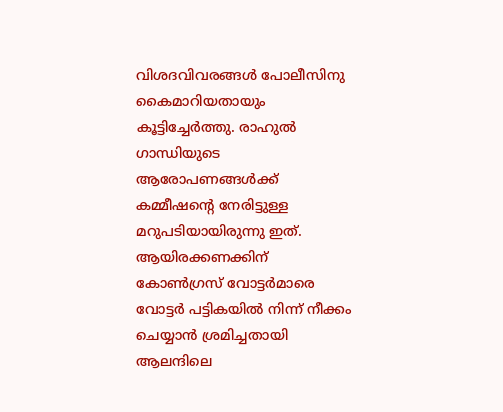വിശദവിവരങ്ങള്‍ പോലീസിനു കൈമാറിയതായും കൂട്ടിച്ചേര്‍ത്തു. രാഹുല്‍ ഗാന്ധിയുടെ ആരോപണങ്ങള്‍ക്ക് കമ്മീഷന്റെ നേരിട്ടുള്ള മറുപടിയായിരുന്നു ഇത്. ആയിരക്കണക്കിന് കോണ്‍ഗ്രസ് വോട്ടര്‍മാരെ വോട്ടര്‍ പട്ടികയില്‍ നിന്ന് നീക്കം ചെയ്യാന്‍ ശ്രമിച്ചതായി ആലന്ദിലെ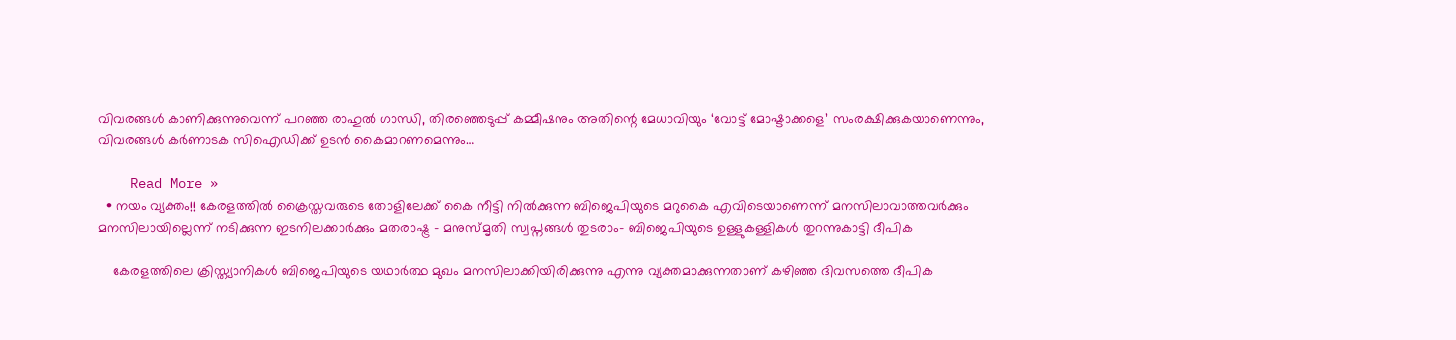വിവരങ്ങള്‍ കാണിക്കുന്നുവെന്ന് പറഞ്ഞ രാഹുല്‍ ഗാന്ധി, തിരഞ്ഞെടുപ്പ് കമ്മീഷനും അതിന്റെ മേധാവിയും ‘വോട്ട് മോഷ്ടാക്കളെ’ സംരക്ഷിക്കുകയാണെന്നും, വിവരങ്ങള്‍ കര്‍ണാടക സിഐഡിക്ക് ഉടന്‍ കൈമാറണമെന്നും…

    Read More »
  • നയം വ്യക്തം!! കേരളത്തിൽ ക്രൈസ്തവരുടെ തോളിലേക്ക് കൈ നീട്ടി നിൽക്കുന്ന ബിജെപിയുടെ മറുകൈ എവിടെയാണെന്ന് മനസിലാവാത്തവർക്കും മനസിലായില്ലെന്ന് നടിക്കുന്ന ഇടനിലക്കാർക്കും മതരാഷ്ട്ര – മനുസ്മൃതി സ്വപ്നങ്ങൾ തുടരാം- ബിജെപിയുടെ ഉള്ളുകള്ളികൾ തുറന്നുകാട്ടി ദീപിക

    കേരളത്തിലെ ക്രിസ്ത്യാനികൾ ബിജെപിയുടെ യഥാർത്ഥ മുഖം മനസിലാക്കിയിരിക്കുന്നു എന്നു വ്യക്തമാക്കുന്നതാണ് കഴിഞ്ഞ ദിവസത്തെ ദീപിക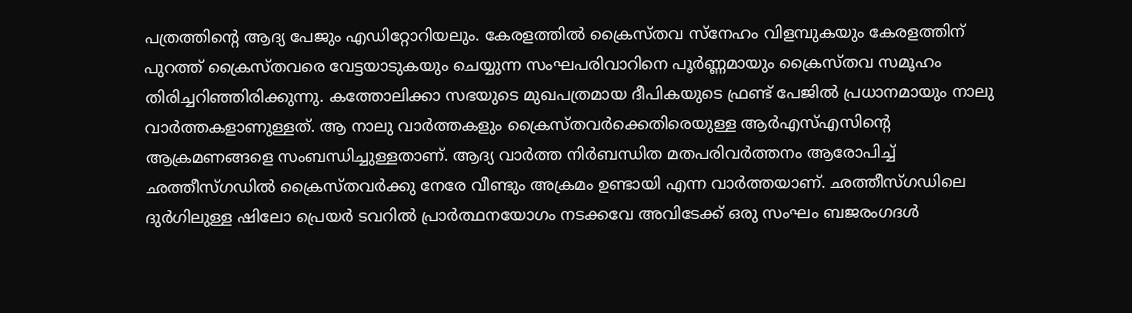പത്രത്തിന്റെ ആദ്യ പേജും എഡിറ്റോറിയലും. കേരളത്തിൽ ക്രൈസ്തവ സ്നേഹം വിളമ്പുകയും കേരളത്തിന് പുറത്ത് ക്രൈസ്തവരെ വേട്ടയാടുകയും ചെയ്യുന്ന സംഘപരിവാറിനെ പൂർണ്ണമായും ക്രൈസ്തവ സമൂഹം തിരിച്ചറിഞ്ഞിരിക്കുന്നു. കത്തോലിക്കാ സഭയുടെ മുഖപത്രമായ ദീപികയുടെ ഫ്രണ്ട് പേജിൽ പ്രധാനമായും നാലു വാർത്തകളാണുള്ളത്. ആ നാലു വാർത്തകളും ക്രൈസ്തവർക്കെതിരെയുള്ള ആർഎസ്എസിന്റെ ആക്രമണങ്ങളെ സംബന്ധിച്ചുള്ളതാണ്. ആദ്യ വാർത്ത നിർബന്ധിത മതപരിവർത്തനം ആരോപിച്ച് ഛത്തീസ്ഗഡിൽ ക്രൈസ്തവർക്കു നേരേ വീണ്ടും അക്രമം ഉണ്ടായി എന്ന വാർത്തയാണ്. ഛത്തീസ്ഗഡിലെ ദുർഗിലുള്ള ഷിലോ പ്രെയർ ടവറിൽ പ്രാർത്ഥനയോഗം നടക്കവേ അവിടേക്ക് ഒരു സംഘം ബജരംഗദൾ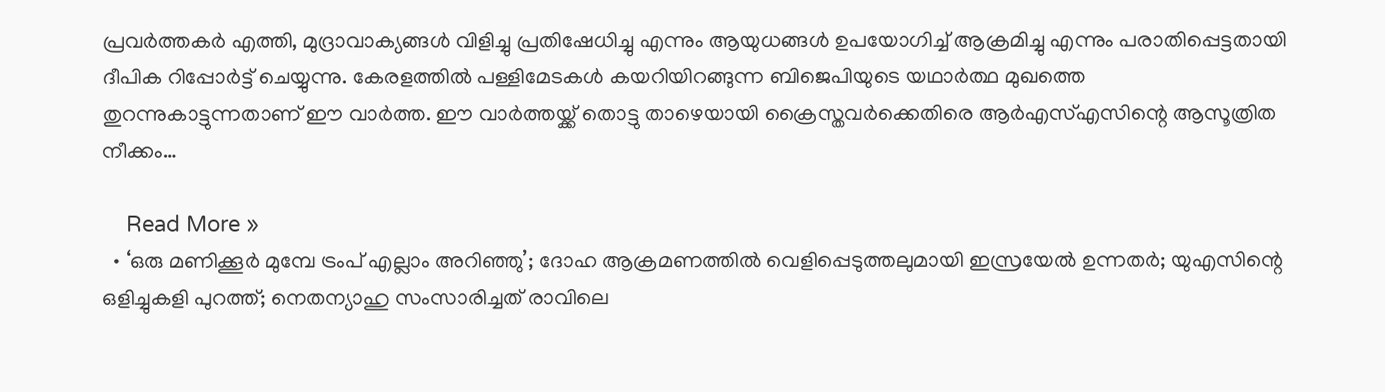പ്രവർത്തകർ എത്തി, മുദ്രാവാക്യങ്ങൾ വിളിച്ചു പ്രതിഷേധിച്ചു എന്നും ആയുധങ്ങൾ ഉപയോഗിച്ച് ആക്രമിച്ചു എന്നും പരാതിപ്പെട്ടതായി ദീപിക റിപ്പോർട്ട് ചെയ്യുന്നു. കേരളത്തിൽ പള്ളിമേടകൾ കയറിയിറങ്ങുന്ന ബിജെപിയുടെ യഥാർത്ഥ മുഖത്തെ തുറന്നുകാട്ടുന്നതാണ് ഈ വാർത്ത. ഈ വാർത്തയ്ക്ക് തൊട്ടു താഴെയായി ക്രൈസ്തവർക്കെതിരെ ആർഎസ്എസിന്റെ ആസൂത്രിത നീക്കം…

    Read More »
  • ‘ഒരു മണിക്കൂര്‍ മുമ്പേ ട്രംപ് എല്ലാം അറിഞ്ഞു’; ദോഹ ആക്രമണത്തില്‍ വെളിപ്പെടുത്തലുമായി ഇസ്രയേല്‍ ഉന്നതര്‍; യുഎസിന്റെ ഒളിച്ചുകളി പുറത്ത്; നെതന്യാഹു സംസാരിച്ചത് രാവിലെ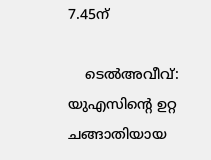7.45ന്‌

    ടെല്‍അവീവ്: യുഎസിന്‍റെ ഉറ്റ ചങ്ങാതിയായ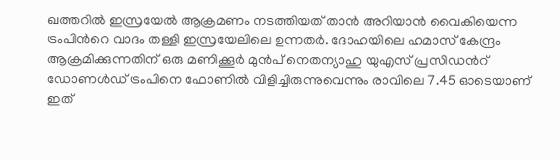ഖത്തറില്‍ ഇസ്രയേല്‍ ആക്രമണം നടത്തിയത് താന്‍ അറിയാന്‍ വൈകിയെന്ന ട്രംപിന്‍റെ വാദം തള്ളി ഇസ്രയേലിലെ ഉന്നതര്‍. ദോഹയിലെ ഹമാസ് കേന്ദ്രം ആക്രമിക്കുന്നതിന് ഒരു മണിക്കൂര്‍ മുന്‍പ് നെതന്യാഹു യുഎസ് പ്രസിഡന്‍റ് ഡോണള്‍ഡ് ട്രംപിനെ ഫോണില്‍ വിളിച്ചിരുന്നുവെന്നും രാവിലെ 7.45 ഓടെയാണ് ഇത്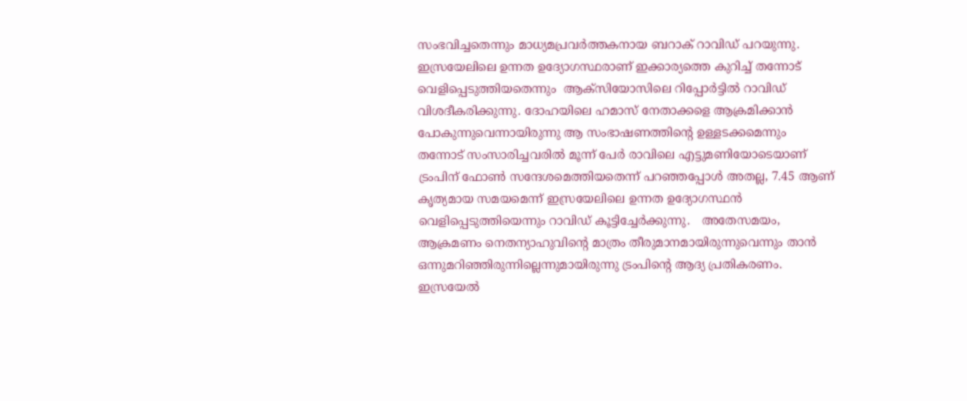സംഭവിച്ചതെന്നും മാധ്യമപ്രവര്‍ത്തകനായ ബറാക് റാവിഡ് പറയുന്നു.   ഇസ്രയേലിലെ ഉന്നത ഉദ്യോഗസ്ഥരാണ് ഇക്കാര്യത്തെ കുറിച്ച് തന്നോട് വെളിപ്പെടുത്തിയതെന്നും  ആക്സിയോസിലെ റിപ്പോര്‍ട്ടില്‍ റാവിഡ് വിശദീകരിക്കുന്നു. ദോഹയിലെ ഹമാസ് നേതാക്കളെ ആക്രമിക്കാന്‍ പോകുന്നുവെന്നായിരുന്നു ആ സംഭാഷണത്തിന്‍റെ ഉള്ളടക്കമെന്നും തന്നോട് സംസാരിച്ചവരില്‍ മൂന്ന് പേര്‍ രാവിലെ എട്ടുമണിയോടെയാണ് ട്രംപിന് ഫോണ്‍ സന്ദേശമെത്തിയതെന്ന് പറഞ്ഞപ്പോള്‍ അതല്ല, 7.45 ആണ് കൃത്യമായ സമയമെന്ന് ഇസ്രയേലിലെ ഉന്നത ഉദ്യോഗസ്ഥന്‍ വെളിപ്പെടുത്തിയെന്നും റാവിഡ് കൂട്ടിച്ചേര്‍ക്കുന്നു.   അതേസമയം, ആക്രമണം നെതന്യാഹുവിന്‍റെ മാത്രം തീരുമാനമായിരുന്നുവെന്നും താന്‍ ഒന്നുമറിഞ്ഞിരുന്നില്ലെന്നുമായിരുന്നു ട്രംപിന്‍റെ ആദ്യ പ്രതികരണം. ഇസ്രയേല്‍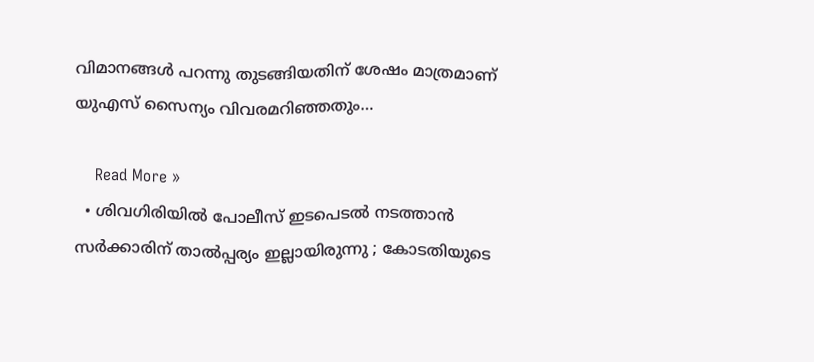വിമാനങ്ങള്‍ പറന്നു തുടങ്ങിയതിന് ശേഷം മാത്രമാണ് യുഎസ് സൈന്യം വിവരമറിഞ്ഞതും…

    Read More »
  • ശിവഗിരിയില്‍ പോലീസ് ഇടപെടല്‍ നടത്താന്‍ സര്‍ക്കാരിന് താല്‍പ്പര്യം ഇല്ലായിരുന്നു ; കോടതിയുടെ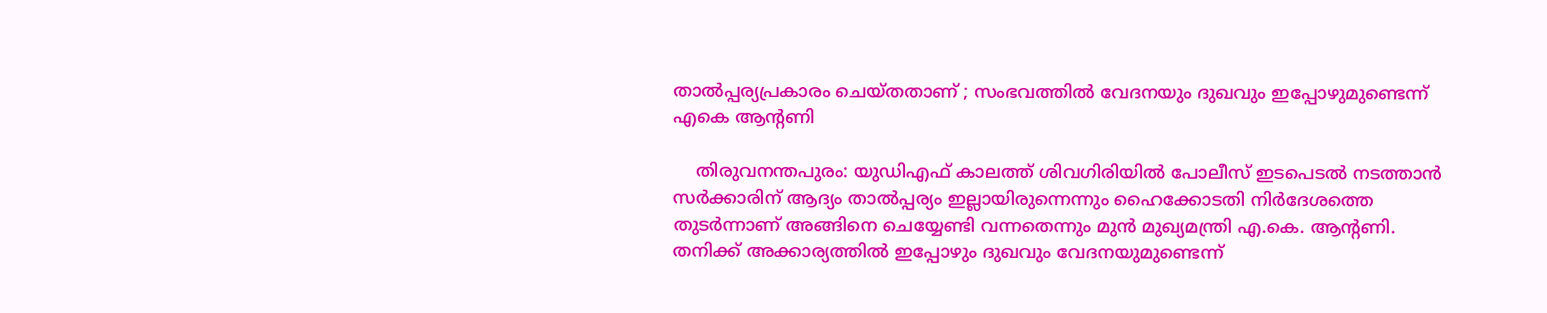താല്‍പ്പര്യപ്രകാരം ചെയ്തതാണ് ; സംഭവത്തില്‍ വേദനയും ദുഖവും ഇപ്പോഴുമുണ്ടെന്ന് എകെ ആന്റണി

    തിരുവനന്തപുരം: യുഡിഎഫ് കാലത്ത് ശിവഗിരിയില്‍ പോലീസ് ഇടപെടല്‍ നടത്താന്‍ സര്‍ക്കാരിന് ആദ്യം താല്‍പ്പര്യം ഇല്ലായിരുന്നെന്നും ഹൈക്കോടതി നിര്‍ദേശത്തെ തുടര്‍ന്നാണ് അങ്ങിനെ ചെയ്യേണ്ടി വന്നതെന്നും മുന്‍ മുഖ്യമന്ത്രി എ.കെ. ആന്റണി. തനിക്ക് അക്കാര്യത്തില്‍ ഇപ്പോഴും ദുഖവും വേദനയുമുണ്ടെന്ന്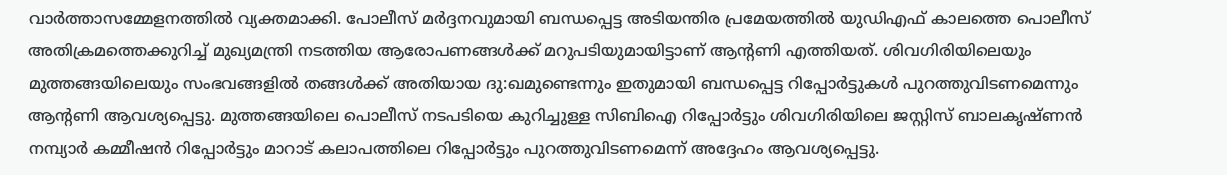വാര്‍ത്താസമ്മേളനത്തില്‍ വ്യക്തമാക്കി. പോലീസ് മര്‍ദ്ദനവുമായി ബന്ധപ്പെട്ട അടിയന്തിര പ്രമേയത്തില്‍ യുഡിഎഫ് കാലത്തെ പൊലീസ് അതിക്രമത്തെക്കുറിച്ച് മുഖ്യമന്ത്രി നടത്തിയ ആരോപണങ്ങള്‍ക്ക് മറുപടിയുമായിട്ടാണ് ആന്റണി എത്തിയത്. ശിവഗിരിയിലെയും മുത്തങ്ങയിലെയും സംഭവങ്ങളില്‍ തങ്ങള്‍ക്ക് അതിയായ ദു:ഖമുണ്ടെന്നും ഇതുമായി ബന്ധപ്പെട്ട റിപ്പോര്‍ട്ടുകള്‍ പുറത്തുവിടണമെന്നും ആന്റണി ആവശ്യപ്പെട്ടു. മുത്തങ്ങയിലെ പൊലീസ് നടപടിയെ കുറിച്ചുള്ള സിബിഐ റിപ്പോര്‍ട്ടും ശിവഗിരിയിലെ ജസ്റ്റിസ് ബാലകൃഷ്ണന്‍ നമ്പ്യാര്‍ കമ്മീഷന്‍ റിപ്പോര്‍ട്ടും മാറാട് കലാപത്തിലെ റിപ്പോര്‍ട്ടും പുറത്തുവിടണമെന്ന് അദ്ദേഹം ആവശ്യപ്പെട്ടു.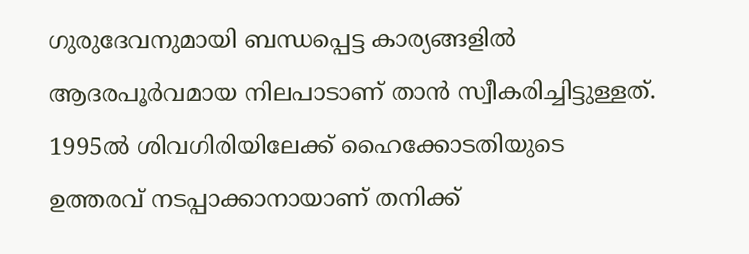ഗുരുദേവനുമായി ബന്ധപ്പെട്ട കാര്യങ്ങളില്‍ ആദരപൂര്‍വമായ നിലപാടാണ് താന്‍ സ്വീകരിച്ചിട്ടുള്ളത്. 1995ല്‍ ശിവഗിരിയിലേക്ക് ഹൈക്കോടതിയുടെ ഉത്തരവ് നടപ്പാക്കാനായാണ് തനിക്ക്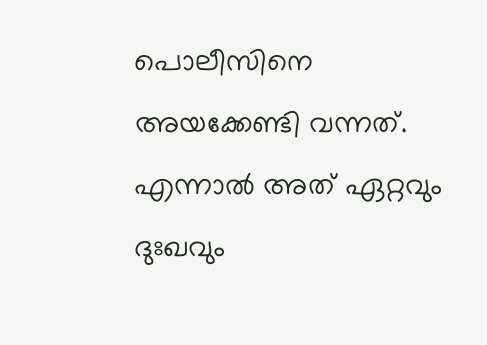പൊലീസിനെ അയക്കേണ്ടി വന്നത്. എന്നാല്‍ അത് ഏറ്റവും ദുഃഖവും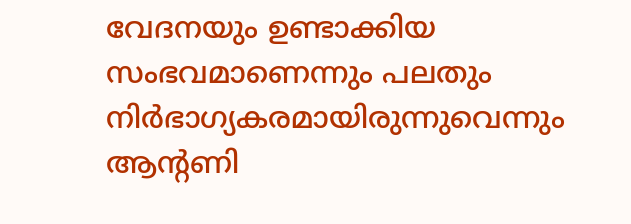വേദനയും ഉണ്ടാക്കിയ സംഭവമാണെന്നും പലതും നിര്‍ഭാഗ്യകരമായിരുന്നുവെന്നും ആന്റണി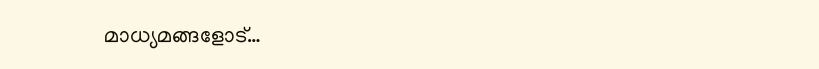മാധ്യമങ്ങളോട്…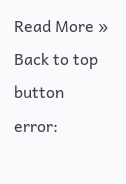Read More »
Back to top button
error: